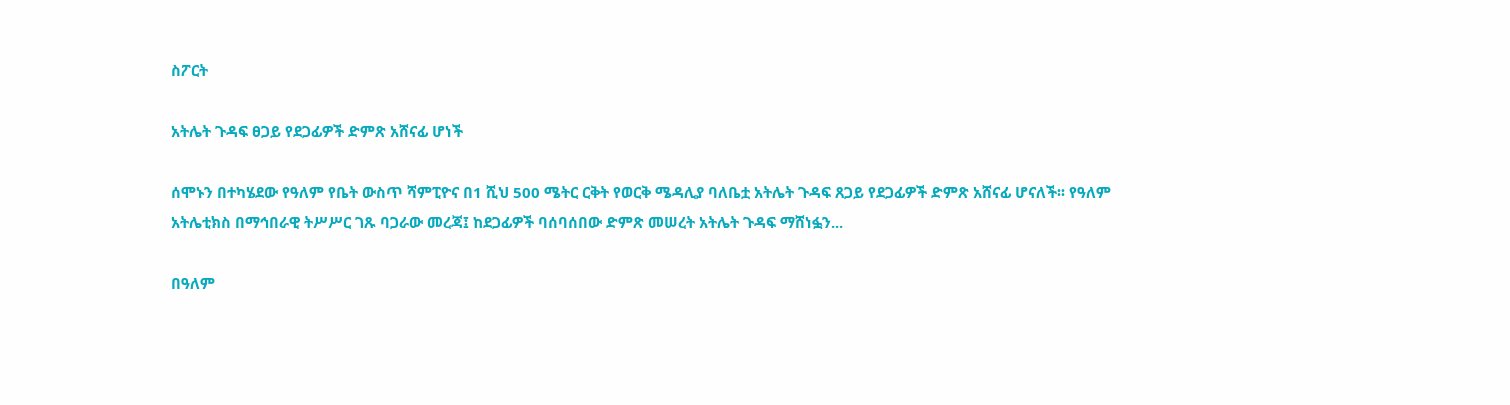ስፖርት

አትሌት ጉዳፍ ፀጋይ የደጋፊዎች ድምጽ አሸናፊ ሆነች

ሰሞኑን በተካሄደው የዓለም የቤት ውስጥ ሻምፒዮና በ1 ሺህ 500 ሜትር ርቅት የወርቅ ሜዳሊያ ባለቤቷ አትሌት ጉዳፍ ጸጋይ የደጋፊዎች ድምጽ አሸናፊ ሆናለች፡፡ የዓለም አትሌቲክስ በማኅበራዊ ትሥሥር ገጹ ባጋራው መረጃ፤ ከደጋፊዎች ባሰባሰበው ድምጽ መሠረት አትሌት ጉዳፍ ማሸነፏን...

በዓለም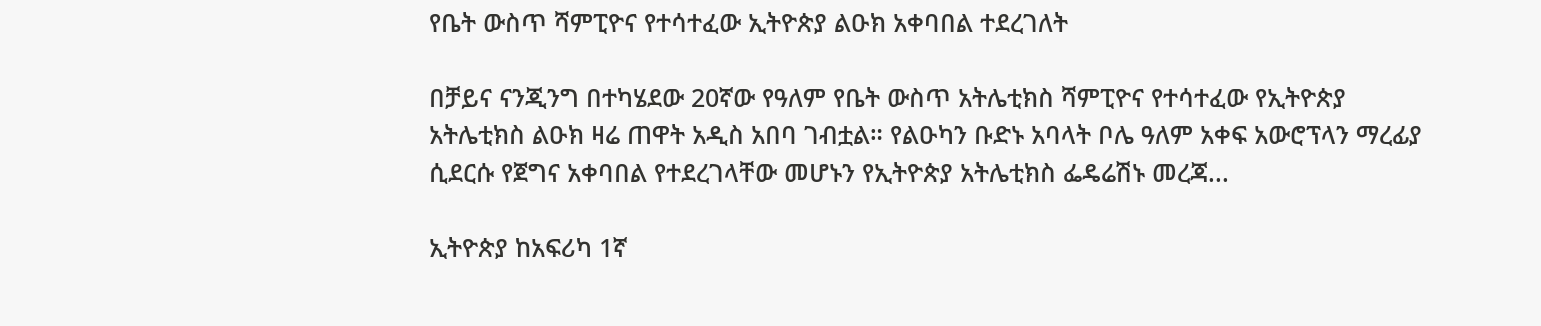የቤት ውስጥ ሻምፒዮና የተሳተፈው ኢትዮጵያ ልዑክ አቀባበል ተደረገለት

በቻይና ናንጂንግ በተካሄደው 20ኛው የዓለም የቤት ውስጥ አትሌቲክስ ሻምፒዮና የተሳተፈው የኢትዮጵያ አትሌቲክስ ልዑክ ዛሬ ጠዋት አዲስ አበባ ገብቷል። የልዑካን ቡድኑ አባላት ቦሌ ዓለም አቀፍ አውሮፕላን ማረፊያ ሲደርሱ የጀግና አቀባበል የተደረገላቸው መሆኑን የኢትዮጵያ አትሌቲክስ ፌዴሬሽኑ መረጃ...

ኢትዮጵያ ከአፍሪካ 1ኛ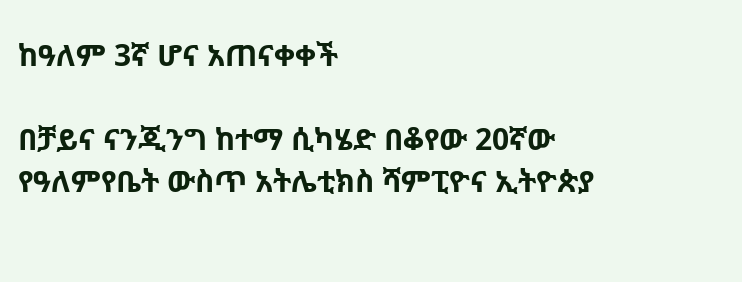ከዓለም 3ኛ ሆና አጠናቀቀች

በቻይና ናንጂንግ ከተማ ሲካሄድ በቆየው 20ኛው የዓለምየቤት ውስጥ አትሌቲክስ ሻምፒዮና ኢትዮጵያ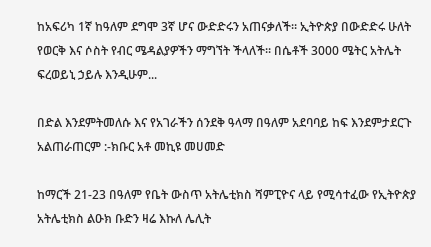ከአፍሪካ 1ኛ ከዓለም ደግሞ 3ኛ ሆና ውድድሩን አጠናቃለች። ኢትዮጵያ በውድድሩ ሁለት የወርቅ እና ሶስት የብር ሜዳልያዎችን ማግኘት ችላለች። በሴቶች 3000 ሜትር አትሌት ፍረወይኒ ኃይሉ እንዲሁም...

በድል እንደምትመለሱ እና የአገራችን ሰንደቅ ዓላማ በዓለም አደባባይ ከፍ እንደምታደርጉ አልጠራጠርም :-ክቡር አቶ መኪዩ መሀመድ

ከማርች 21-23 በዓለም የቤት ውስጥ አትሌቲክስ ሻምፒዮና ላይ የሚሳተፈው የኢትዮጵያ አትሌቲክስ ልዑክ ቡድን ዛሬ እኩለ ሌሊት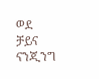ወደ ቻይና ናንጂንግ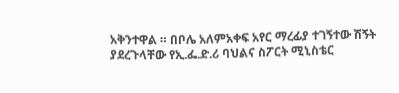አቅንተዋል ። በቦሌ አለምአቀፍ አየር ማረፊያ ተገኝተው ሽኝት ያደረጉላቸው የኢ.ፌ.ድ.ሪ ባህልና ስፖርት ሚኒስቴር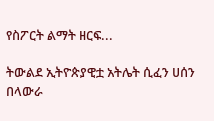የስፖርት ልማት ዘርፍ...

ትውልደ ኢትዮጵያዊቷ አትሌት ሲፈን ሀሰን በላውራ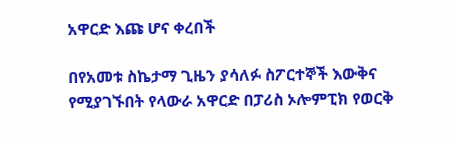አዋርድ እጩ ሆና ቀረበች

በየአመቱ ስኬታማ ጊዜን ያሳለፉ ስፖርተኞች እውቅና የሚያገኙበት የላውራ አዋርድ በፓሪስ ኦሎምፒክ የወርቅ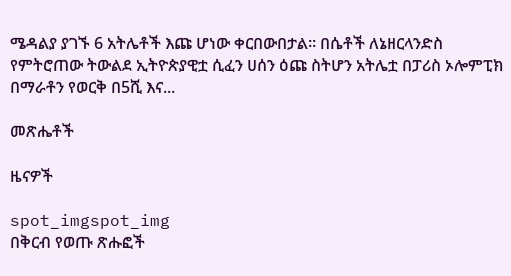ሜዳልያ ያገኙ 6 አትሌቶች እጩ ሆነው ቀርበውበታል። በሴቶች ለኔዘርላንድስ የምትሮጠው ትውልደ ኢትዮጵያዊቷ ሲፈን ሀሰን ዕጩ ስትሆን አትሌቷ በፓሪስ ኦሎምፒክ በማራቶን የወርቅ በ5ሺ እና...

መጽሔቶች

ዜናዎች

spot_imgspot_img
በቅርብ የወጡ ጽሑፎች